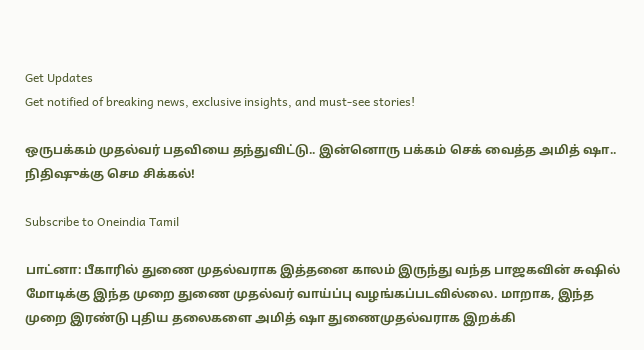Get Updates
Get notified of breaking news, exclusive insights, and must-see stories!

ஒருபக்கம் முதல்வர் பதவியை தந்துவிட்டு.. இன்னொரு பக்கம் செக் வைத்த அமித் ஷா.. நிதிஷுக்கு செம சிக்கல்!

Subscribe to Oneindia Tamil

பாட்னா: பீகாரில் துணை முதல்வராக இத்தனை காலம் இருந்து வந்த பாஜகவின் சுஷில் மோடிக்கு இந்த முறை துணை முதல்வர் வாய்ப்பு வழங்கப்படவில்லை. மாறாக, இந்த முறை இரண்டு புதிய தலைகளை அமித் ஷா துணைமுதல்வராக இறக்கி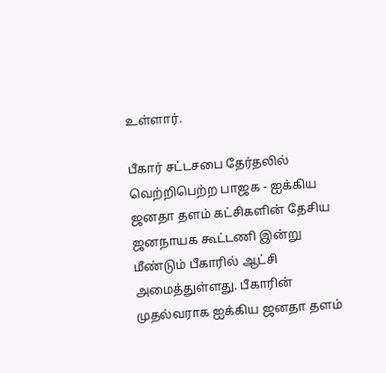உள்ளார்.

பீகார் சட்டசபை தேர்தலில் வெற்றிபெற்ற பாஜக - ஐக்கிய ஜனதா தளம் கட்சிகளின் தேசிய ஜனநாயக கூட்டணி இன்று மீண்டும் பீகாரில் ஆட்சி அமைத்துள்ளது. பீகாரின் முதல்வராக ஐக்கிய ஜனதா தளம்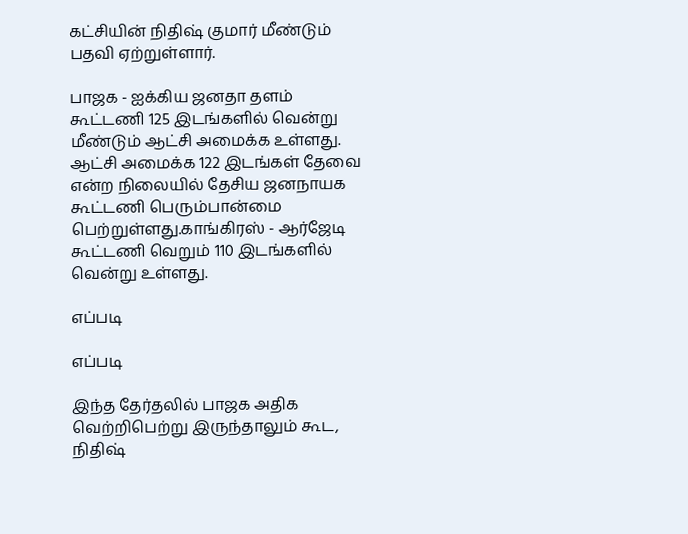கட்சியின் நிதிஷ் குமார் மீண்டும் பதவி ஏற்றுள்ளார்.

பாஜக - ஐக்கிய ஜனதா தளம் கூட்டணி 125 இடங்களில் வென்று மீண்டும் ஆட்சி அமைக்க உள்ளது. ஆட்சி அமைக்க 122 இடங்கள் தேவை என்ற நிலையில் தேசிய ஜனநாயக கூட்டணி பெரும்பான்மை பெற்றுள்ளது.காங்கிரஸ் - ஆர்ஜேடி கூட்டணி வெறும் 110 இடங்களில் வென்று உள்ளது.

எப்படி

எப்படி

இந்த தேர்தலில் பாஜக அதிக வெற்றிபெற்று இருந்தாலும் கூட, நிதிஷ்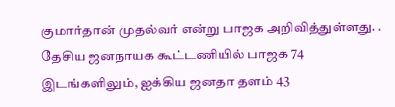குமார்தான் முதல்வர் என்று பாஜக அறிவித்துள்ளது. . தேசிய ஜனநாயக கூட்டணியில் பாஜக 74 இடங்களிலும், ஐக்கிய ஜனதா தளம் 43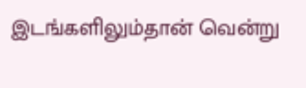இடங்களிலும்தான் வென்று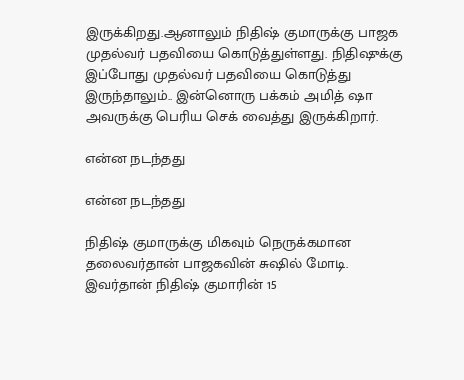இருக்கிறது.ஆனாலும் நிதிஷ் குமாருக்கு பாஜக முதல்வர் பதவியை கொடுத்துள்ளது. நிதிஷுக்கு இப்போது முதல்வர் பதவியை கொடுத்து இருந்தாலும்.. இன்னொரு பக்கம் அமித் ஷா அவருக்கு பெரிய செக் வைத்து இருக்கிறார்.

என்ன நடந்தது

என்ன நடந்தது

நிதிஷ் குமாருக்கு மிகவும் நெருக்கமான தலைவர்தான் பாஜகவின் சுஷில் மோடி. இவர்தான் நிதிஷ் குமாரின் 15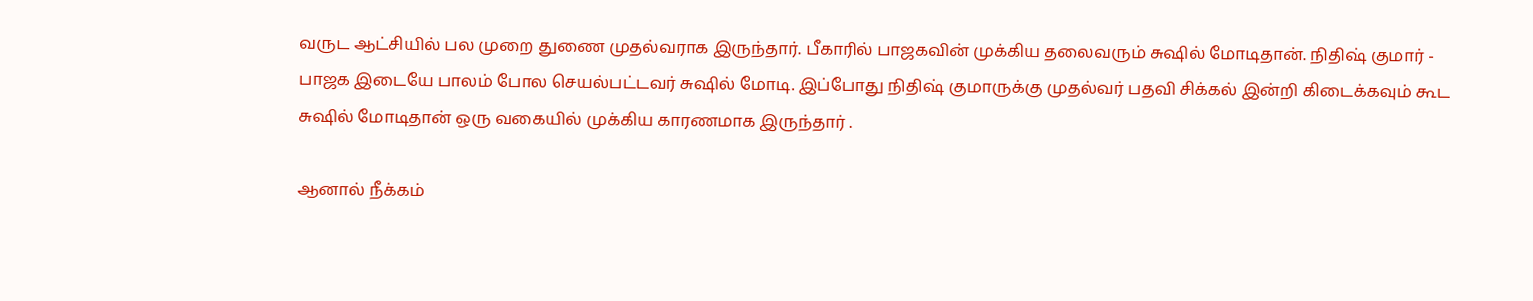வருட ஆட்சியில் பல முறை துணை முதல்வராக இருந்தார். பீகாரில் பாஜகவின் முக்கிய தலைவரும் சுஷில் மோடிதான். நிதிஷ் குமார் - பாஜக இடையே பாலம் போல செயல்பட்டவர் சுஷில் மோடி. இப்போது நிதிஷ் குமாருக்கு முதல்வர் பதவி சிக்கல் இன்றி கிடைக்கவும் கூட சுஷில் மோடிதான் ஒரு வகையில் முக்கிய காரணமாக இருந்தார் .

ஆனால் நீக்கம்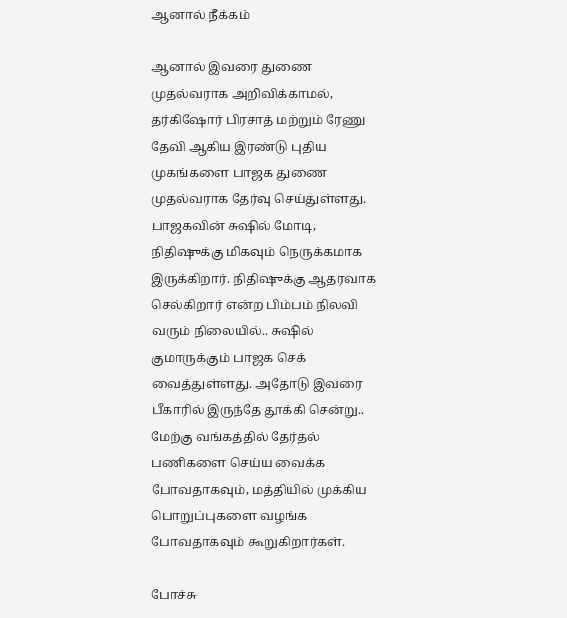ஆனால் நீக்கம்

ஆனால் இவரை துணை முதல்வராக அறிவிக்காமல், தர்கிஷோர் பிரசாத் மற்றும் ரேணு தேவி ஆகிய இரண்டு புதிய முகங்களை பாஜக துணை முதல்வராக தேர்வு செய்துள்ளது. பாஜகவின் சுஷில் மோடி, நிதிஷுக்கு மிகவும் நெருக்கமாக இருக்கிறார். நிதிஷுக்கு ஆதரவாக செல்கிறார் என்ற பிம்பம் நிலவி வரும் நிலையில்.. சுஷில் குமாருக்கும் பாஜக செக் வைத்துள்ளது. அதோடு இவரை பீகாரில் இருந்தே தூக்கி சென்று.. மேற்கு வங்கத்தில் தேர்தல் பணிகளை செய்ய வைக்க போவதாகவும், மத்தியில் முக்கிய பொறுப்புகளை வழங்க போவதாகவும் கூறுகிறார்கள்.

போச்சு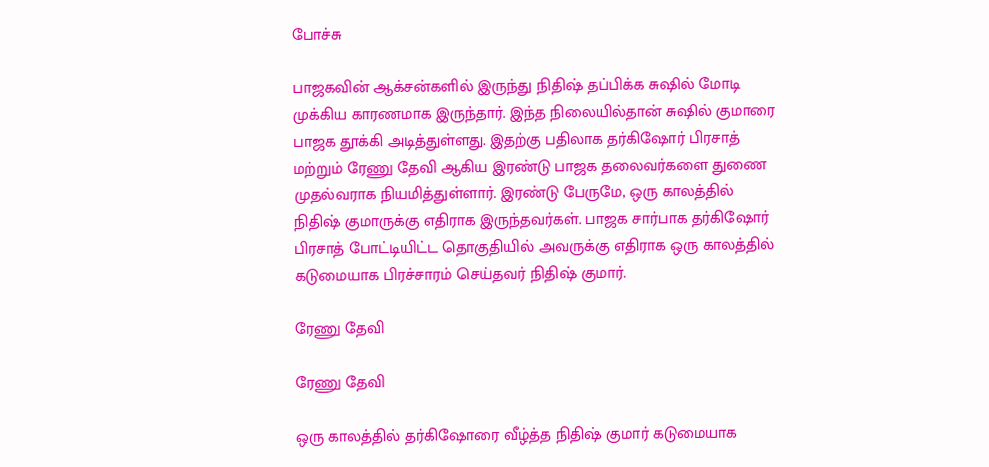போச்சு

பாஜகவின் ஆக்சன்களில் இருந்து நிதிஷ் தப்பிக்க சுஷில் மோடி முக்கிய காரணமாக இருந்தார். இந்த நிலையில்தான் சுஷில் குமாரை பாஜக தூக்கி அடித்துள்ளது. இதற்கு பதிலாக தர்கிஷோர் பிரசாத் மற்றும் ரேணு தேவி ஆகிய இரண்டு பாஜக தலைவர்களை துணை முதல்வராக நியமித்துள்ளார். இரண்டு பேருமே, ஒரு காலத்தில் நிதிஷ் குமாருக்கு எதிராக இருந்தவர்கள். பாஜக சார்பாக தர்கிஷோர் பிரசாத் போட்டியிட்ட தொகுதியில் அவருக்கு எதிராக ஒரு காலத்தில் கடுமையாக பிரச்சாரம் செய்தவர் நிதிஷ் குமார்.

ரேணு தேவி

ரேணு தேவி

ஒரு காலத்தில் தர்கிஷோரை வீழ்த்த நிதிஷ் குமார் கடுமையாக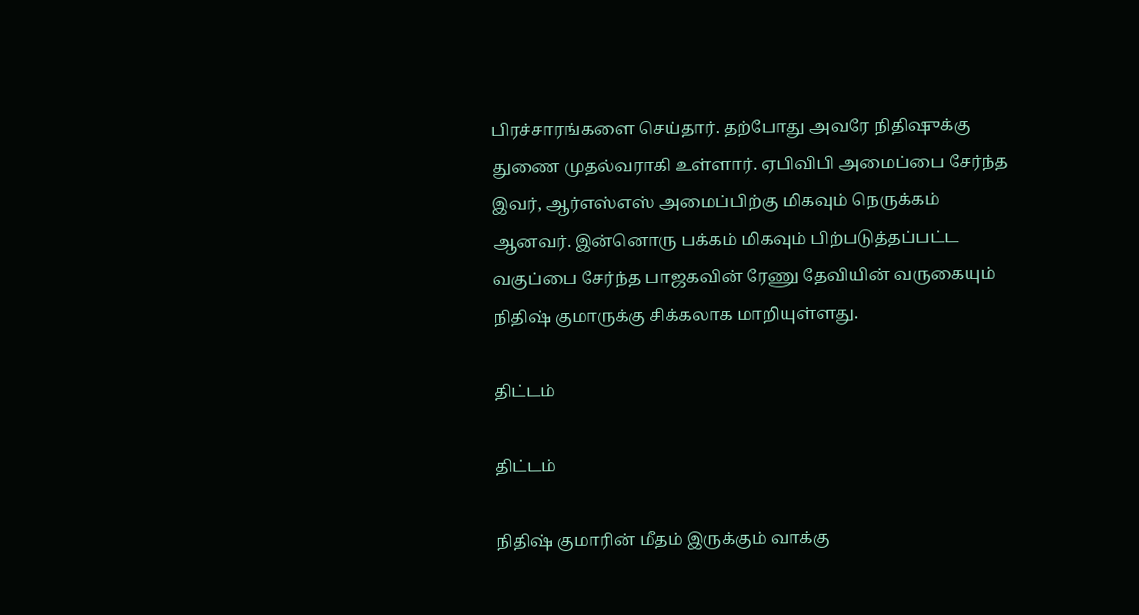பிரச்சாரங்களை செய்தார். தற்போது அவரே நிதிஷுக்கு துணை முதல்வராகி உள்ளார். ஏபிவிபி அமைப்பை சேர்ந்த இவர், ஆர்எஸ்எஸ் அமைப்பிற்கு மிகவும் நெருக்கம் ஆனவர். இன்னொரு பக்கம் மிகவும் பிற்படுத்தப்பட்ட வகுப்பை சேர்ந்த பாஜகவின் ரேணு தேவியின் வருகையும் நிதிஷ் குமாருக்கு சிக்கலாக மாறியுள்ளது.

திட்டம்

திட்டம்

நிதிஷ் குமாரின் மீதம் இருக்கும் வாக்கு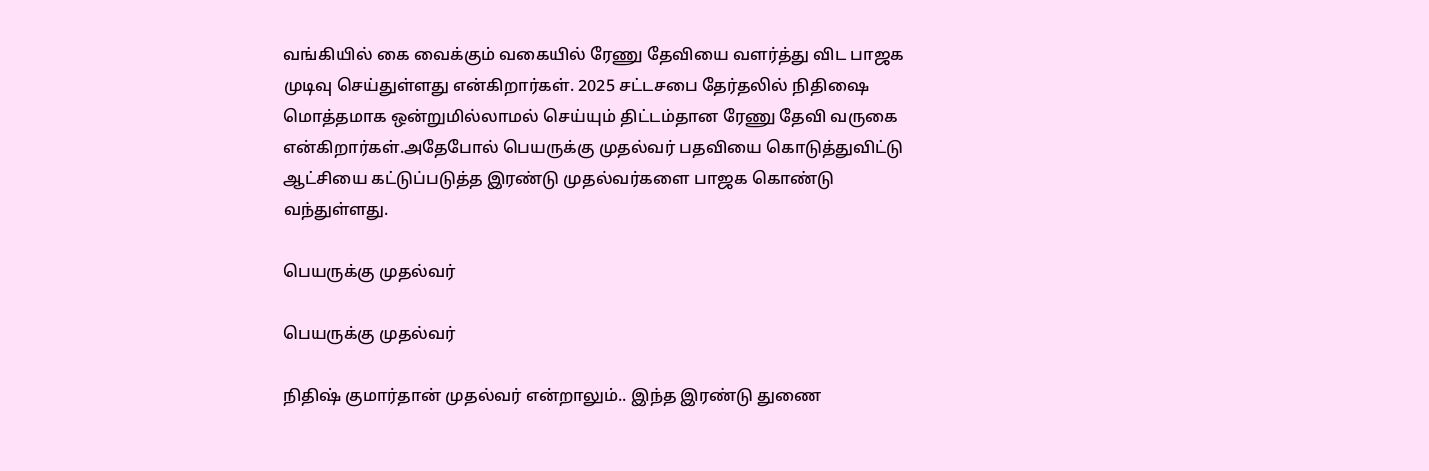வங்கியில் கை வைக்கும் வகையில் ரேணு தேவியை வளர்த்து விட பாஜக முடிவு செய்துள்ளது என்கிறார்கள். 2025 சட்டசபை தேர்தலில் நிதிஷை மொத்தமாக ஒன்றுமில்லாமல் செய்யும் திட்டம்தான ரேணு தேவி வருகை என்கிறார்கள்.அதேபோல் பெயருக்கு முதல்வர் பதவியை கொடுத்துவிட்டு ஆட்சியை கட்டுப்படுத்த இரண்டு முதல்வர்களை பாஜக கொண்டு வந்துள்ளது.

பெயருக்கு முதல்வர்

பெயருக்கு முதல்வர்

நிதிஷ் குமார்தான் முதல்வர் என்றாலும்.. இந்த இரண்டு துணை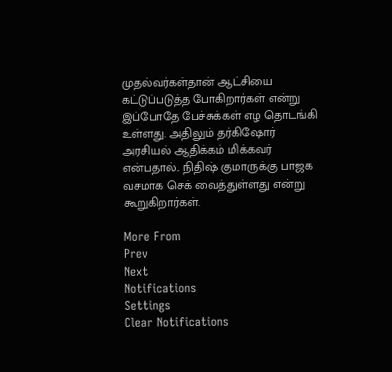முதல்வர்கள்தான் ஆட்சியை கட்டுப்படுத்த போகிறார்கள் என்று இப்போதே பேச்சுக்கள் எழ தொடங்கி உள்ளது. அதிலும் தர்கிஷோர் அரசியல் ஆதிக்கம் மிக்கவர் என்பதால்.. நிதிஷ் குமாருக்கு பாஜக வசமாக செக் வைத்துள்ளது என்று கூறுகிறார்கள்.

More From
Prev
Next
Notifications
Settings
Clear Notifications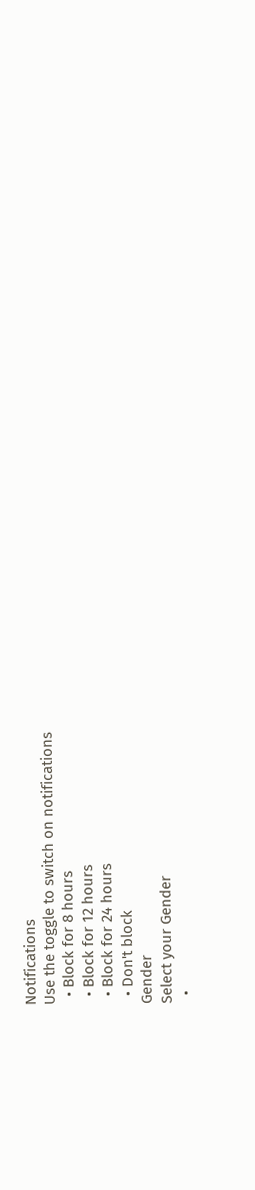Notifications
Use the toggle to switch on notifications
  • Block for 8 hours
  • Block for 12 hours
  • Block for 24 hours
  • Don't block
Gender
Select your Gender
  •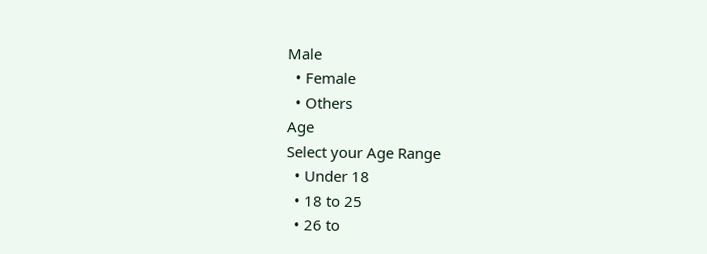Male
  • Female
  • Others
Age
Select your Age Range
  • Under 18
  • 18 to 25
  • 26 to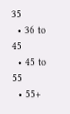35
  • 36 to 45
  • 45 to 55
  • 55+